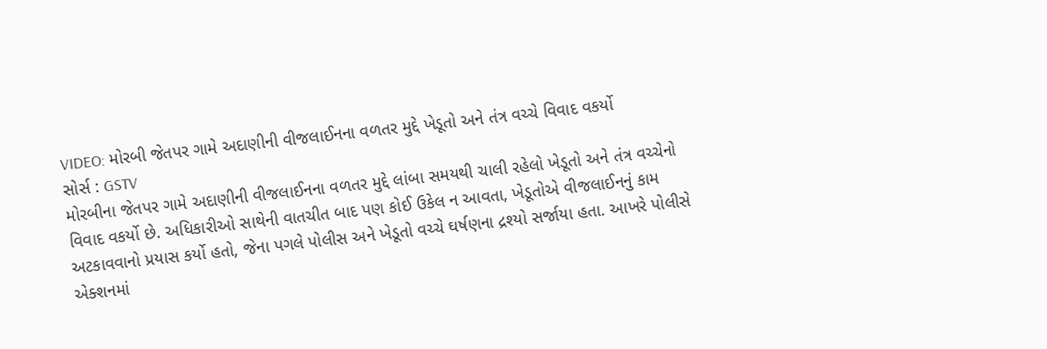VIDEO: મોરબી જેતપર ગામે અદાણીની વીજલાઈનના વળતર મુદ્દે ખેડૂતો અને તંત્ર વચ્ચે વિવાદ વકર્યો
સોર્સ : GSTV
મોરબીના જેતપર ગામે અદાણીની વીજલાઈનના વળતર મુદ્દે લાંબા સમયથી ચાલી રહેલો ખેડૂતો અને તંત્ર વચ્ચેનો વિવાદ વકર્યો છે. અધિકારીઓ સાથેની વાતચીત બાદ પણ કોઈ ઉકેલ ન આવતા, ખેડૂતોએ વીજલાઈનનું કામ અટકાવવાનો પ્રયાસ કર્યો હતો, જેના પગલે પોલીસ અને ખેડૂતો વચ્ચે ઘર્ષણના દ્રશ્યો સર્જાયા હતા. આખરે પોલીસે એક્શનમાં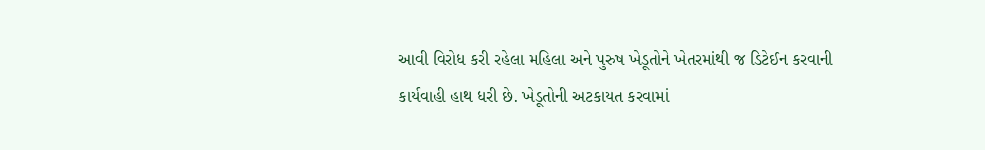આવી વિરોધ કરી રહેલા મહિલા અને પુરુષ ખેડૂતોને ખેતરમાંથી જ ડિટેઈન કરવાની કાર્યવાહી હાથ ધરી છે. ખેડૂતોની અટકાયત કરવામાં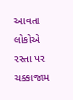આવતા લોકોએ રસ્તા પર ચક્કાજામ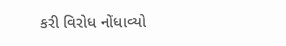કરી વિરોધ નોંધાવ્યો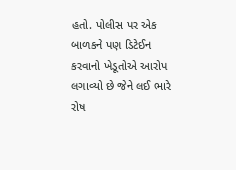હતો. પોલીસ પર એક બાળકને પણ ડિટેઈન કરવાનો ખેડૂતોએ આરોપ લગાવ્યો છે જેને લઈ ભારે રોષ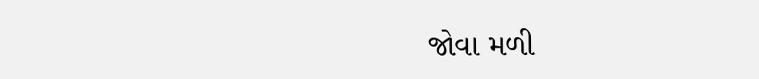જોવા મળી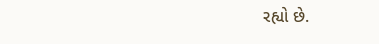રહ્યો છે.